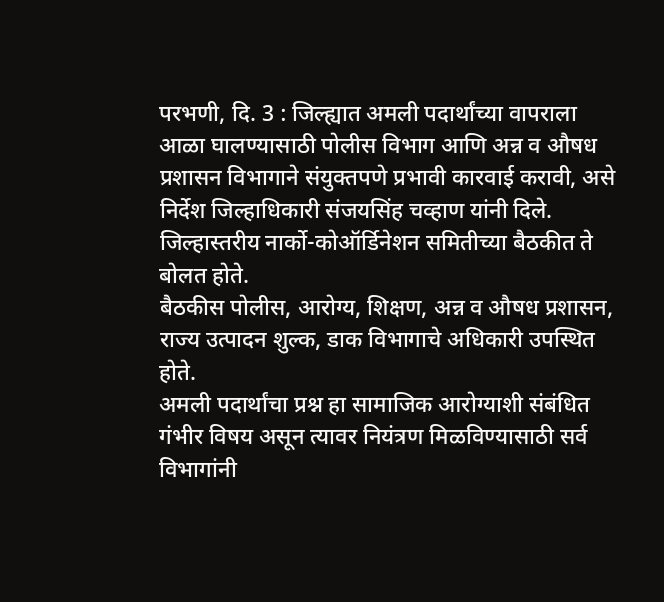परभणी, दि. 3 : जिल्ह्यात अमली पदार्थांच्या वापराला आळा घालण्यासाठी पोलीस विभाग आणि अन्न व औषध प्रशासन विभागाने संयुक्तपणे प्रभावी कारवाई करावी, असे निर्देश जिल्हाधिकारी संजयसिंह चव्हाण यांनी दिले. जिल्हास्तरीय नार्को-कोऑर्डिनेशन समितीच्या बैठकीत ते बोलत होते.
बैठकीस पोलीस, आरोग्य, शिक्षण, अन्न व औषध प्रशासन, राज्य उत्पादन शुल्क, डाक विभागाचे अधिकारी उपस्थित होते.
अमली पदार्थांचा प्रश्न हा सामाजिक आरोग्याशी संबंधित गंभीर विषय असून त्यावर नियंत्रण मिळविण्यासाठी सर्व विभागांनी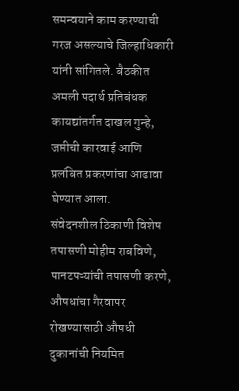समन्वयाने काम करण्याची गरज असल्याचे जिल्हाधिकारी यांनी सांगितले. बैठकीत अमली पदार्थ प्रतिबंधक कायद्यांतर्गत दाखल गुन्हे, जप्तीची कारवाई आणि प्रलंबित प्रकरणांचा आढावा घेण्यात आला.
संवेदनशील ठिकाणी विशेष तपासणी मोहीम राबविणे, पानटपऱ्यांची तपासणी करणे, औषधांचा गैरवापर रोखण्यासाठी औषधी दुकानांची नियमित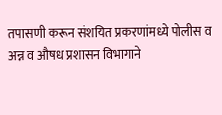तपासणी करून संशयित प्रकरणांमध्ये पोलीस व अन्न व औषध प्रशासन विभागाने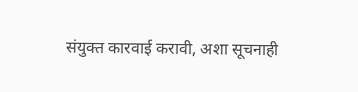संयुक्त कारवाई करावी, अशा सूचनाही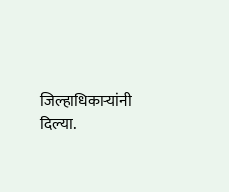जिल्हाधिकाऱ्यांनी दिल्या.